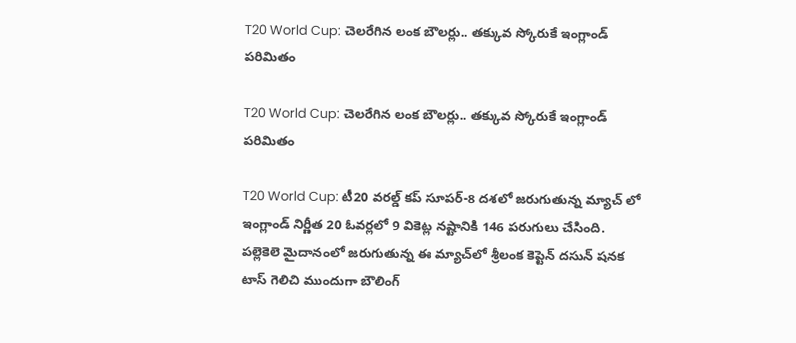T20 World Cup: చెలరేగిన లంక బౌలర్లు.. తక్కువ స్కోరుకే ఇంగ్లాండ్ పరిమితం

T20 World Cup: చెలరేగిన లంక బౌలర్లు.. తక్కువ స్కోరుకే ఇంగ్లాండ్ పరిమితం

T20 World Cup: టీ20 వరల్డ్ కప్ సూపర్-8 దశలో జరుగుతున్న మ్యాచ్ లో ఇంగ్లాండ్ నిర్ణీత 20 ఓవర్లలో 9 వికెట్ల నష్టానికి 146 పరుగులు చేసింది. పల్లెకెలె మైదానంలో జరుగుతున్న ఈ మ్యాచ్‌లో శ్రీలంక కెప్టెన్ దసున్ షనక టాస్ గెలిచి ముందుగా బౌలింగ్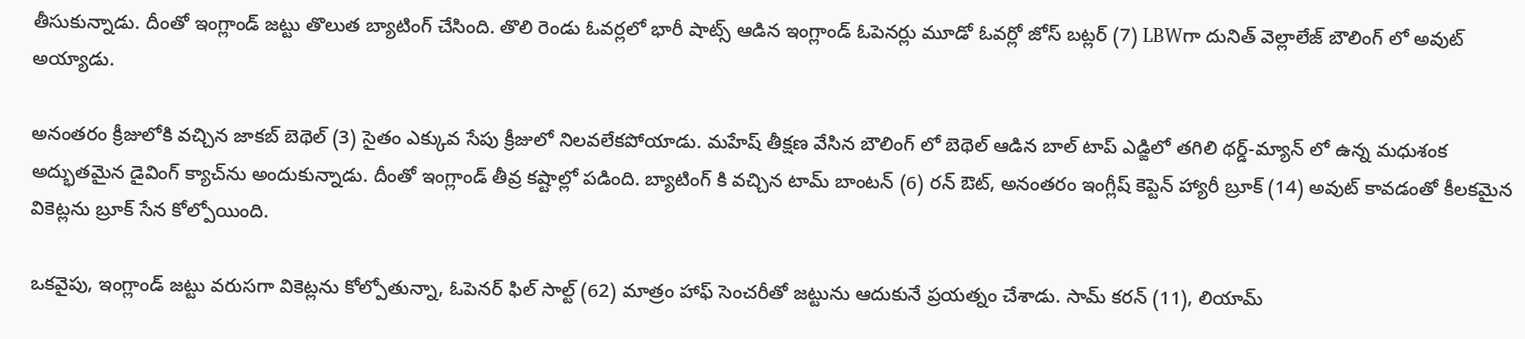తీసుకున్నాడు. దీంతో ఇంగ్లాండ్ జట్టు తొలుత బ్యాటింగ్ చేసింది. తొలి రెండు ఓవర్లలో భారీ షాట్స్ ఆడిన ఇంగ్లాండ్ ఓపెనర్లు మూడో ఓవర్లో జోస్ బట్లర్ (7) LBWగా దునిత్ వెల్లాలేజ్ బౌలింగ్ లో అవుట్ అయ్యాడు.

అనంతరం క్రీజులోకి వచ్చిన జాకబ్ బెథెల్ (3) సైతం ఎక్కువ సేపు క్రీజులో నిలవలేకపోయాడు. మహేష్ తీక్షణ వేసిన బౌలింగ్ లో బెథెల్ ఆడిన బాల్ టాప్ ఎడ్ఙిలో తగిలి థర్డ్-మ్యాన్ లో ఉన్న మధుశంక అద్భుతమైన డైవింగ్ క్యాచ్‌ను అందుకున్నాడు. దీంతో ఇంగ్లాండ్ తీవ్ర కష్టాల్లో పడింది. బ్యాటింగ్ కి వచ్చిన టామ్ బాంటన్ (6) రన్ ఔట్, అనంతరం ఇంగ్లీష్ కెప్టెన్ హ్యారీ బ్రూక్ (14) అవుట్ కావడంతో కీలకమైన వికెట్లను బ్రూక్ సేన కోల్పోయింది.

ఒకవైపు, ఇంగ్లాండ్ జట్టు వరుసగా వికెట్లను కోల్పోతున్నా, ఓపెనర్ ఫిల్ సాల్ట్ (62) మాత్రం హాఫ్ సెంచరీతో జట్టును ఆదుకునే ప్రయత్నం చేశాడు. సామ్ కరన్ (11), లియామ్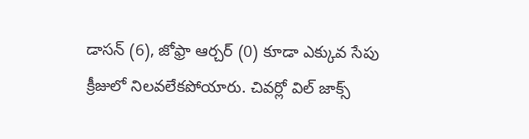డాసన్ (6), జోఫ్రా ఆర్చర్ (0) కూడా ఎక్కువ సేపు క్రీజులో నిలవలేకపోయారు. చివర్లో విల్ జాక్స్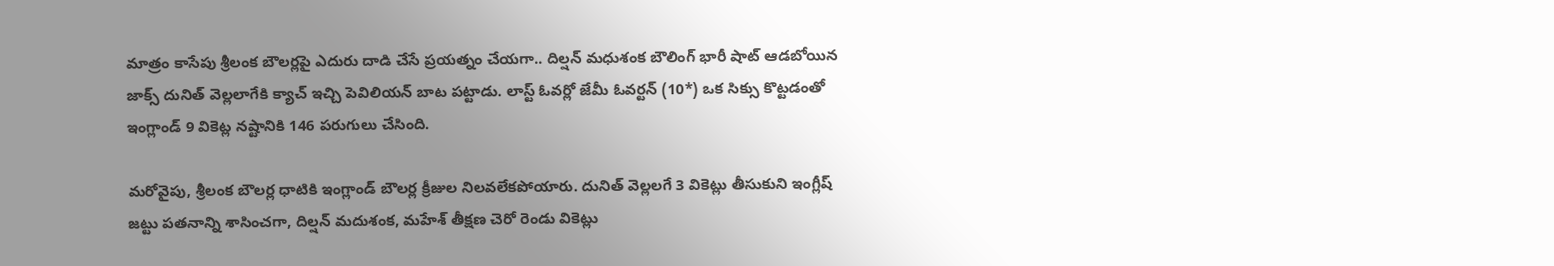మాత్రం కాసేపు శ్రీలంక బౌలర్లపై ఎదురు దాడి చేసే ప్రయత్నం చేయగా.. దిల్షన్ మధుశంక బౌలింగ్ భారీ షాట్ ఆడబోయిన జాక్స్ దునిత్ వెల్లలాగేకి క్యాచ్ ఇచ్చి పెవిలియన్ బాట పట్టాడు. లాస్ట్ ఓవర్లో జేమీ ఓవర్టన్ (10*) ఒక సిక్సు కొట్టడంతో ఇంగ్లాండ్ 9 వికెట్ల నష్టానికి 146 పరుగులు చేసింది.

మరోవైపు, శ్రీలంక బౌలర్ల ధాటికి ఇంగ్లాండ్ బౌలర్ల క్రీజుల నిలవలేకపోయారు. దునిత్ వెల్లలగే 3 వికెట్లు తీసుకుని ఇంగ్లీష్ జట్టు పతనాన్ని శాసించగా, దిల్షన్ మదుశంక, మహేశ్ తీక్షణ చెరో రెండు వికెట్లు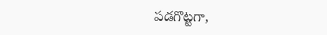పడగొట్టగా,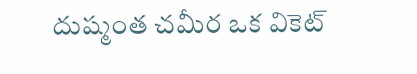దుష్మంత చమీర ఒక వికెట్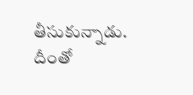తీసుకున్నాడు. దీంతో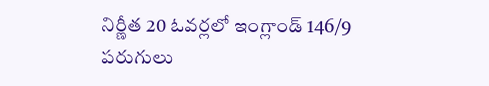నిర్ణీత 20 ఓవర్లలో ఇంగ్లాండ్ 146/9 పరుగులు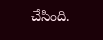చేసింది.